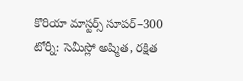కొరియా మాస్టర్స్ సూపర్‌–300 టోర్నీ: సెమీస్లో అష్మిత, రక్షిత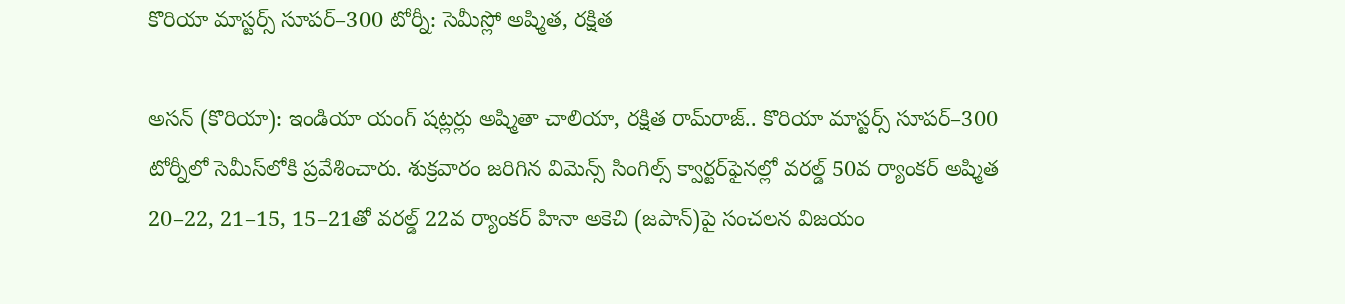కొరియా మాస్టర్స్ సూపర్‌–300 టోర్నీ: సెమీస్లో అష్మిత, రక్షిత

అసన్‌‌‌‌ (కొరియా): ఇండియా యంగ్‌‌‌‌ షట్లర్లు అష్మితా చాలియా, రక్షిత రామ్‌‌‌‌రాజ్‌‌‌‌.. కొరియా మాస్టర్స్‌‌‌‌ సూపర్‌‌‌‌–300 టోర్నీలో సెమీస్‌‌‌‌లోకి ప్రవేశించారు. శుక్రవారం జరిగిన విమెన్స్‌‌‌‌ సింగిల్స్‌‌‌‌ క్వార్టర్‌‌‌‌ఫైనల్లో వరల్డ్‌‌‌‌ 50వ ర్యాంకర్‌‌‌‌ అష్మిత 20–22, 21–15, 15–21తో వరల్డ్‌‌‌‌ 22వ ర్యాంకర్‌‌‌‌ హినా అకెచి (జపాన్‌‌‌‌)పై సంచలన విజయం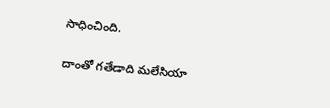సాధించింది.

దాంతో గతేడాది మలేసియా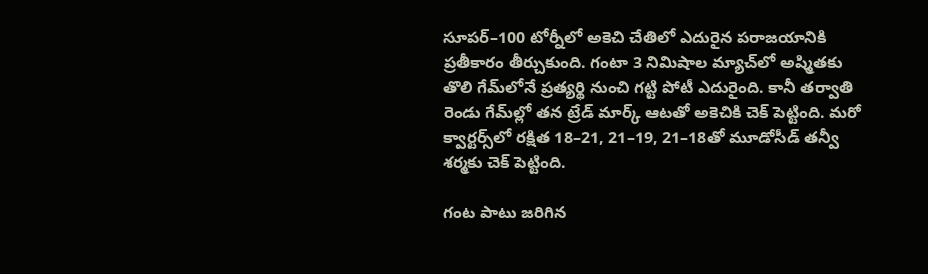సూపర్‌‌‌‌–100 టోర్నీలో అకెచి చేతిలో ఎదురైన పరాజయానికి ప్రతీకారం తీర్చుకుంది. గంటా 3 నిమిషాల మ్యాచ్‌‌‌‌లో అష్మితకు తొలి గేమ్‌‌‌‌లోనే ప్రత్యర్థి నుంచి గట్టి పోటీ ఎదురైంది. కానీ తర్వాతి రెండు గేమ్‌‌‌‌ల్లో తన ట్రేడ్‌‌‌‌ మార్క్‌‌‌‌ ఆటతో అకెచికి చెక్‌‌‌‌ పెట్టింది. మరో క్వార్టర్స్‌‌‌‌లో రక్షిత 18–21, 21–19, 21–18తో మూడోసీడ్‌‌‌‌ తన్వీ శర్మకు చెక్‌‌‌‌ పెట్టింది.

గంట పాటు జరిగిన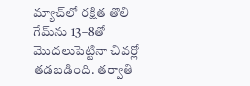మ్యాచ్‌‌‌‌లో రక్షిత తొలి గేమ్‌‌‌‌ను 13–8తో మొదలుపెట్టినా చివర్లో తడబడింది. తర్వాతి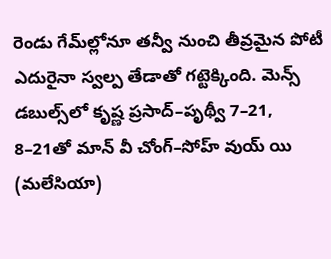రెండు గేమ్‌‌‌‌ల్లోనూ తన్వీ నుంచి తీవ్రమైన పోటీ ఎదురైనా స్వల్ప తేడాతో గట్టెక్కింది. మెన్స్‌‌‌‌ డబుల్స్‌‌‌‌లో కృష్ణ ప్రసాద్‌‌‌‌–పృథ్వీ 7–21, 8–21తో మాన్‌‌‌‌ వీ చోంగ్‌‌‌‌–సోహ్‌‌‌‌ వుయ్‌‌‌‌ యి (మలేసియా)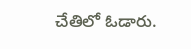చేతిలో ఓడారు.